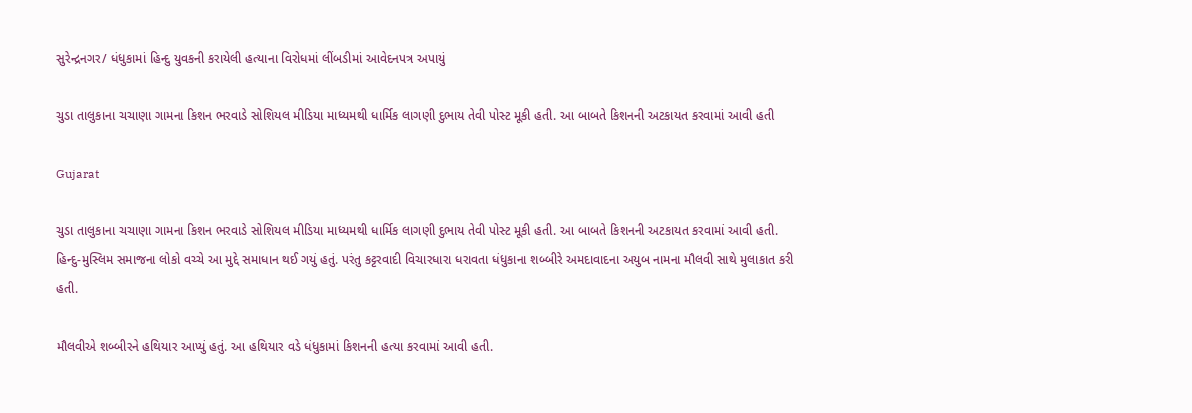સુરેન્દ્રનગર/ ધંધુકામાં હિન્દુ યુવકની કરાયેલી હત્યાના વિરોધમાં લીંબડીમાં આવેદનપત્ર અપાયું

ચુડા તાલુકાના ચચાણા ગામના કિશન ભરવાડે સોશિયલ મીડિયા માધ્યમથી ધાર્મિક લાગણી દુભાય તેવી પોસ્ટ મૂકી હતી. આ બાબતે કિશનની અટકાયત કરવામાં આવી હતી

Gujarat

ચુડા તાલુકાના ચચાણા ગામના કિશન ભરવાડે સોશિયલ મીડિયા માધ્યમથી ધાર્મિક લાગણી દુભાય તેવી પોસ્ટ મૂકી હતી. આ બાબતે કિશનની અટકાયત કરવામાં આવી હતી. હિન્દુ-મુસ્લિમ સમાજના લોકો વચ્ચે આ મુદ્દે સમાધાન થઈ ગયું હતું. પરંતુ કટ્ટરવાદી વિચારધારા ધરાવતા ધંધુકાના શબ્બીરે અમદાવાદના અયુબ નામના મૌલવી સાથે મુલાકાત કરી હતી.

મૌલવીએ શબ્બીરને હથિયાર આપ્યું હતું. આ હથિયાર વડે ધંધુકામાં કિશનની હત્યા કરવામાં આવી હતી.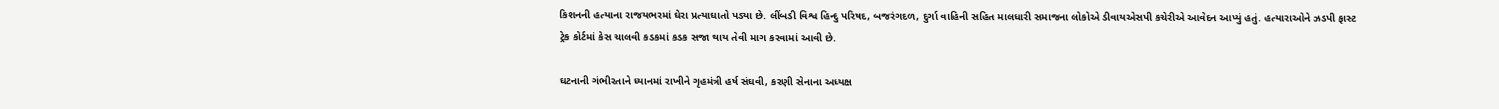કિશનની હત્યાના રાજયભરમાં ઘેરા પ્રત્યાઘાતો પડ્યા છે. લીંબડી વિશ્વ હિન્દુ પરિષદ, બજરંગદળ, દુર્ગા વાહિની સહિત માલધારી સમાજના લોકોએ ડીવાયએસપી કચેરીએ આવેદન આપ્યું હતું. હત્યારાઓને ઝડપી ફાસ્ટ ટ્રેક કોર્ટમાં કેસ ચાલવી કડકમાં કડક સજા થાય તેવી માગ કરવામાં આવી છે.

ઘટનાની ગંભીરતાને ધ્યાનમાં રાખીને ગૃહમંત્રી હર્ષ સંઘવી, કરણી સેનાના અધ્યક્ષ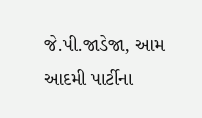જે.પી.જાડેજા, આમ આદમી પાર્ટીના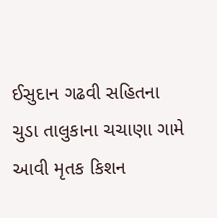ઈસુદાન ગઢવી સહિતના ચુડા તાલુકાના ચચાણા ગામે આવી મૃતક કિશન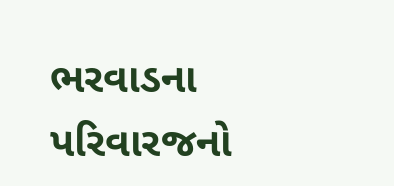ભરવાડના પરિવારજનો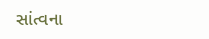સાંત્વના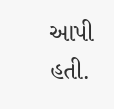આપી હતી.